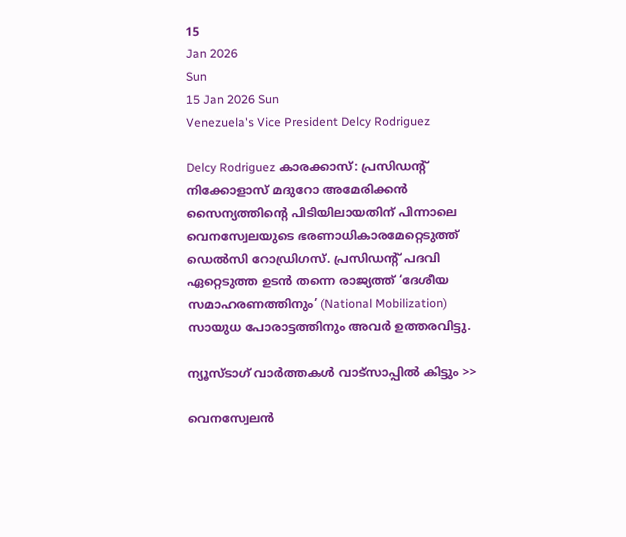15
Jan 2026
Sun
15 Jan 2026 Sun
Venezuela's Vice President Delcy Rodriguez

Delcy Rodriguez കാരക്കാസ്: പ്രസിഡന്റ് നിക്കോളാസ് മദുറോ അമേരിക്കന്‍ സൈന്യത്തിന്റെ പിടിയിലായതിന് പിന്നാലെ വെനസ്വേലയുടെ ഭരണാധികാരമേറ്റെടുത്ത് ഡെല്‍സി റോഡ്രിഗസ്. പ്രസിഡന്റ് പദവി ഏറ്റെടുത്ത ഉടന്‍ തന്നെ രാജ്യത്ത് ‘ദേശീയ സമാഹരണത്തിനും’ (National Mobilization) സായുധ പോരാട്ടത്തിനും അവര്‍ ഉത്തരവിട്ടു.

ന്യൂസ്ടാഗ് വാര്‍ത്തകള്‍ വാട്‌സാപ്പില്‍ കിട്ടും >>

വെനസ്വേലന്‍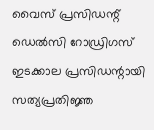വൈസ് പ്രസിഡന്റ് ഡെല്‍സി റോഡ്രിഗസ് ഇടക്കാല പ്രസിഡന്റായി സത്യപ്രതിജ്ഞ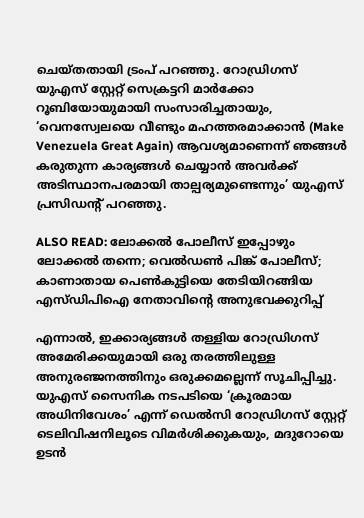ചെയ്തതായി ട്രംപ് പറഞ്ഞു. റോഡ്രിഗസ് യുഎസ് സ്റ്റേറ്റ് സെക്രട്ടറി മാര്‍ക്കോ റൂബിയോയുമായി സംസാരിച്ചതായും, ‘വെനസ്വേലയെ വീണ്ടും മഹത്തരമാക്കാന്‍ (Make Venezuela Great Again) ആവശ്യമാണെന്ന് ഞങ്ങള്‍ കരുതുന്ന കാര്യങ്ങള്‍ ചെയ്യാന്‍ അവര്‍ക്ക് അടിസ്ഥാനപരമായി താല്പര്യമുണ്ടെന്നും’ യുഎസ് പ്രസിഡന്റ് പറഞ്ഞു.

ALSO READ: ലോക്കല്‍ പോലീസ് ഇപ്പോഴും ലോക്കല്‍ തന്നെ; വെല്‍ഡണ്‍ പിങ്ക് പോലീസ്; കാണാതായ പെണ്‍കുട്ടിയെ തേടിയിറങ്ങിയ എസ്ഡിപിഐ നേതാവിന്റെ അനുഭവക്കുറിപ്പ്

എന്നാല്‍, ഇക്കാര്യങ്ങള്‍ തള്ളിയ റോഡ്രിഗസ് അമേരിക്കയുമായി ഒരു തരത്തിലുള്ള അനുരഞ്ജനത്തിനും ഒരുക്കമല്ലെന്ന് സൂചിപ്പിച്ചു.
യുഎസ് സൈനിക നടപടിയെ ‘ക്രൂരമായ അധിനിവേശം’ എന്ന് ഡെല്‍സി റോഡ്രിഗസ് സ്റ്റേറ്റ് ടെലിവിഷനിലൂടെ വിമര്‍ശിക്കുകയും, മദുറോയെ ഉടന്‍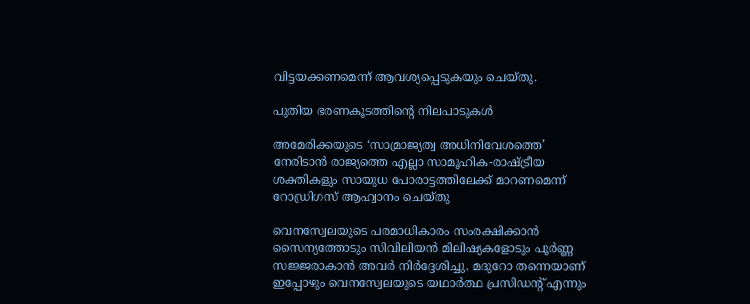വിട്ടയക്കണമെന്ന് ആവശ്യപ്പെടുകയും ചെയ്തു.

പുതിയ ഭരണകൂടത്തിന്റെ നിലപാടുകള്‍

അമേരിക്കയുടെ ‘സാമ്രാജ്യത്വ അധിനിവേശത്തെ’ നേരിടാന്‍ രാജ്യത്തെ എല്ലാ സാമൂഹിക-രാഷ്ട്രീയ ശക്തികളും സായുധ പോരാട്ടത്തിലേക്ക് മാറണമെന്ന് റോഡ്രിഗസ് ആഹ്വാനം ചെയ്തു

വെനസ്വേലയുടെ പരമാധികാരം സംരക്ഷിക്കാന്‍ സൈന്യത്തോടും സിവിലിയന്‍ മിലിഷ്യകളോടും പൂര്‍ണ്ണ സജ്ജരാകാന്‍ അവര്‍ നിര്‍ദ്ദേശിച്ചു. മദുറോ തന്നെയാണ് ഇപ്പോഴും വെനസ്വേലയുടെ യഥാര്‍ത്ഥ പ്രസിഡന്റ് എന്നും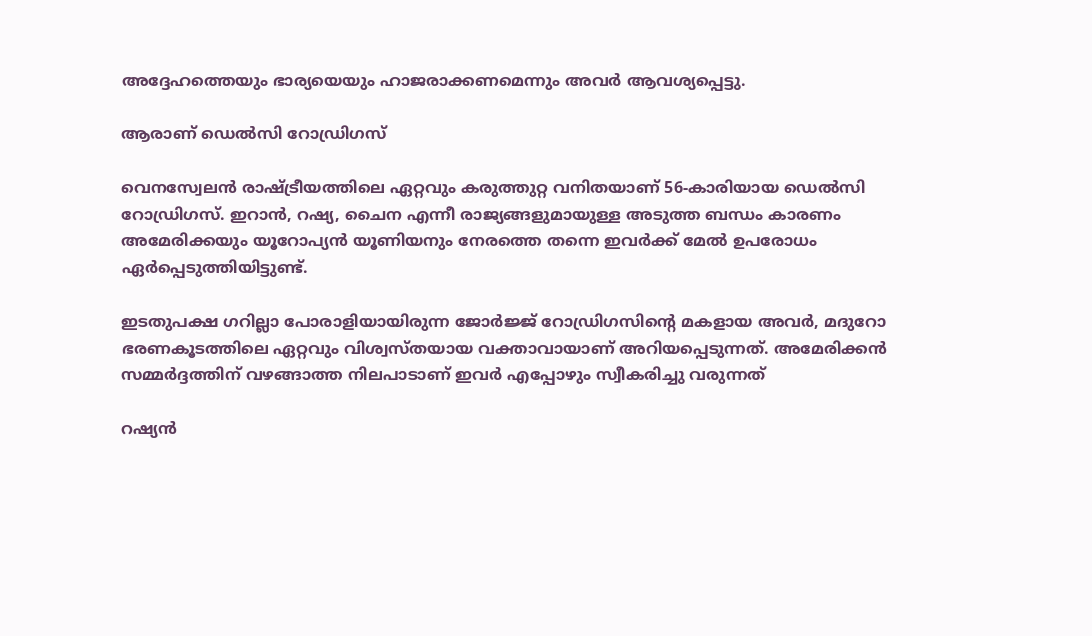അദ്ദേഹത്തെയും ഭാര്യയെയും ഹാജരാക്കണമെന്നും അവര്‍ ആവശ്യപ്പെട്ടു.

ആരാണ് ഡെല്‍സി റോഡ്രിഗസ്

വെനസ്വേലന്‍ രാഷ്ട്രീയത്തിലെ ഏറ്റവും കരുത്തുറ്റ വനിതയാണ് 56-കാരിയായ ഡെല്‍സി റോഡ്രിഗസ്. ഇറാന്‍, റഷ്യ, ചൈന എന്നീ രാജ്യങ്ങളുമായുള്ള അടുത്ത ബന്ധം കാരണം അമേരിക്കയും യൂറോപ്യന്‍ യൂണിയനും നേരത്തെ തന്നെ ഇവര്‍ക്ക് മേല്‍ ഉപരോധം ഏര്‍പ്പെടുത്തിയിട്ടുണ്ട്.

ഇടതുപക്ഷ ഗറില്ലാ പോരാളിയായിരുന്ന ജോര്‍ജ്ജ് റോഡ്രിഗസിന്റെ മകളായ അവര്‍, മദുറോ ഭരണകൂടത്തിലെ ഏറ്റവും വിശ്വസ്തയായ വക്താവായാണ് അറിയപ്പെടുന്നത്. അമേരിക്കന്‍ സമ്മര്‍ദ്ദത്തിന് വഴങ്ങാത്ത നിലപാടാണ് ഇവര്‍ എപ്പോഴും സ്വീകരിച്ചു വരുന്നത്

റഷ്യന്‍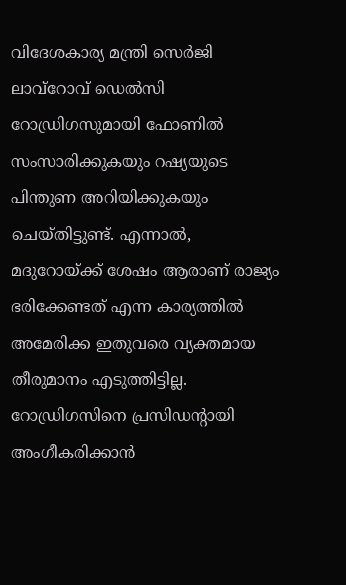വിദേശകാര്യ മന്ത്രി സെര്‍ജി ലാവ്റോവ് ഡെല്‍സി റോഡ്രിഗസുമായി ഫോണില്‍ സംസാരിക്കുകയും റഷ്യയുടെ പിന്തുണ അറിയിക്കുകയും ചെയ്തിട്ടുണ്ട്. എന്നാല്‍, മദുറോയ്ക്ക് ശേഷം ആരാണ് രാജ്യം ഭരിക്കേണ്ടത് എന്ന കാര്യത്തില്‍ അമേരിക്ക ഇതുവരെ വ്യക്തമായ തീരുമാനം എടുത്തിട്ടില്ല. റോഡ്രിഗസിനെ പ്രസിഡന്റായി അംഗീകരിക്കാന്‍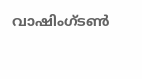വാഷിംഗ്ടണ്‍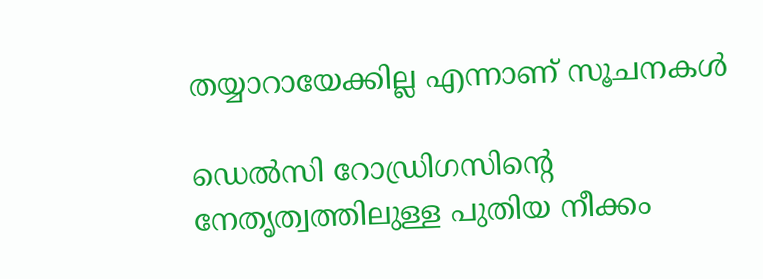തയ്യാറായേക്കില്ല എന്നാണ് സൂചനകള്‍

ഡെല്‍സി റോഡ്രിഗസിന്റെ നേതൃത്വത്തിലുള്ള പുതിയ നീക്കം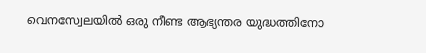വെനസ്വേലയില്‍ ഒരു നീണ്ട ആഭ്യന്തര യുദ്ധത്തിനോ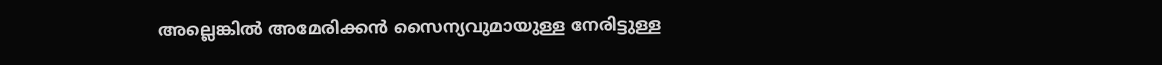അല്ലെങ്കില്‍ അമേരിക്കന്‍ സൈന്യവുമായുള്ള നേരിട്ടുള്ള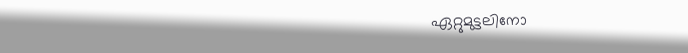ഏറ്റുമുട്ടലിനോ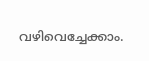വഴിവെച്ചേക്കാം.